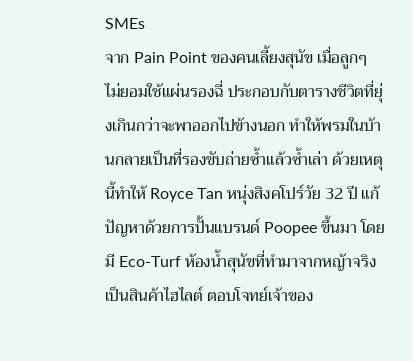SMEs
จาก Pain Point ของคนเลี้ยงสุนัข เมื่อลูกๆ ไม่ยอมใช้แผ่นรองฉี่ ประกอบกับตารางชีวิตที่ยุ่งเกินกว่าจะพาออกไปข้างนอก ทำให้พรมในบ้านกลายเป็นที่รองขับถ่ายซ้ำแล้วซ้ำเล่า ด้วยเหตุนี้ทำให้ Royce Tan หนุ่งสิงคโปร์วัย 32 ปี แก้ปัญหาด้วยการปั้นแบรนด์ Poopee ขึ้นมา โดยมี Eco-Turf ห้องน้ำสุนัขที่ทำมาจากหญ้าจริงเป็นสินค้าไฮไลต์ ตอบโจทย์เจ้าของ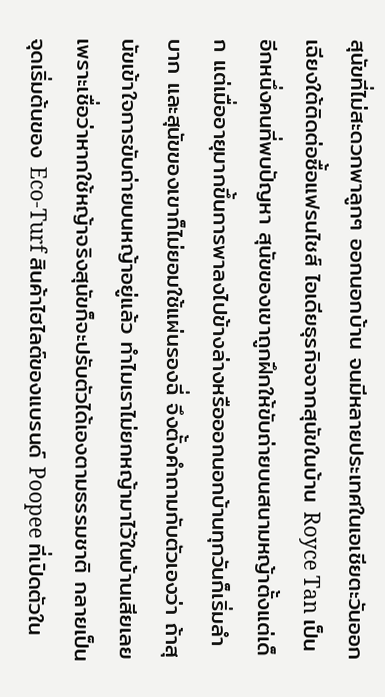สุนัขที่ไม่สะดวกพาลูกๆ ออกนอกบ้าน จนมีหลายประเทศในเอเชียตะวันออกเฉียงใต้ติดต่อซื้อแฟรนไชส์ ไอเดียธุรกิจจากสุนัขในบ้าน Royce Tan เป็นอีกหนึ่งคนที่พบปัญหา สุนัขของเขาถูกฝึกให้ขับถ่ายบนสนามหญ้าตั้งแต่เด็ก แต่เมื่ออายุมากขึ้นการพาลงไปข้างล่างหรือออกนอกบ้านทุกวันก็เริ่มลำบาก และสุนัขของเขาก็ไม่ยอมใช้แผ่นรองฉี่ จึงตั้งคำถามกับตัวเองว่า ถ้าสุนัขเข้าใจการขับถ่ายบนหญ้าอยู่แล้ว ทำไมเราไม่ยกหญ้ามาไว้ในบ้านเสียเลย เพราะเชื่อว่าหากใช้หญ้าจริงสุนัขก็จะปรับตัวได้เองตามธรรมชาติ กลายเป็นจุดเริ่มต้นของ Eco-Turf สินค้าไฮไลต์ของแบรนด์ Poopee ที่เปิดตัวใน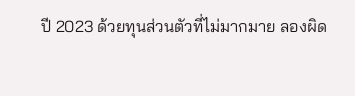ปี 2023 ด้วยทุนส่วนตัวที่ไม่มากมาย ลองผิด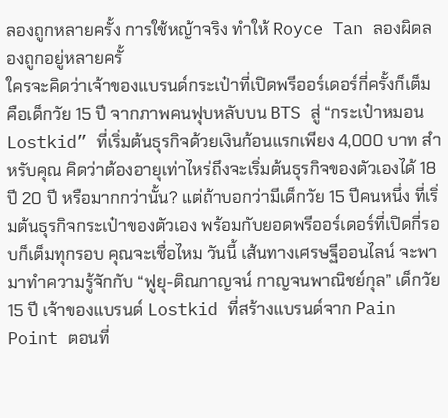ลองถูกหลายครั้ง การใช้หญ้าจริง ทำให้ Royce Tan ลองผิดลองถูกอยู่หลายครั้
ใครจะคิดว่าเจ้าของแบรนด์กระเป๋าที่เปิดพรีออร์เดอร์กี่ครั้งก็เต็ม คือเด็กวัย 15 ปี จากภาพคนฟุบหลับบน BTS สู่ “กระเป๋าหมอน Lostkid” ที่เริ่มต้นธุรกิจด้วยเงินก้อนแรกเพียง 4,000 บาท สำหรับคุณ คิดว่าต้องอายุเท่าไหร่ถึงจะเริ่มต้นธุรกิจของตัวเองได้ 18 ปี 20 ปี หรือมากกว่านั้น? แต่ถ้าบอกว่ามีเด็กวัย 15 ปีคนหนึ่ง ที่เริ่มต้นธุรกิจกระเป๋าของตัวเอง พร้อมกับยอดพรีออร์เดอร์ที่เปิดกี่รอบก็เต็มทุกรอบ คุณจะเชื่อไหม วันนี้ เส้นทางเศรษฐีออนไลน์ จะพามาทำความรู้จักกับ “ฟูยุ-ติณกาญจน์ กาญจนพาณิชย์กุล” เด็กวัย 15 ปี เจ้าของแบรนด์ Lostkid ที่สร้างแบรนด์จาก Pain Point ตอนที่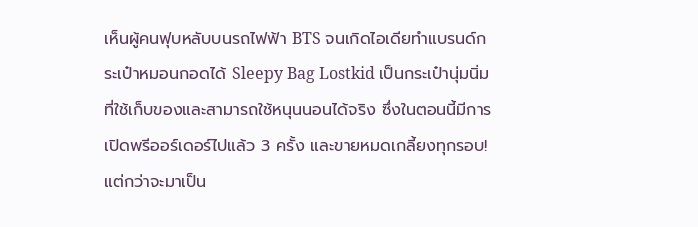เห็นผู้คนฟุบหลับบนรถไฟฟ้า BTS จนเกิดไอเดียทำแบรนด์กระเป๋าหมอนกอดได้ Sleepy Bag Lostkid เป็นกระเป๋านุ่มนิ่มที่ใช้เก็บของและสามารถใช้หนุนนอนได้จริง ซึ่งในตอนนี้มีการเปิดพรีออร์เดอร์ไปแล้ว 3 ครั้ง และขายหมดเกลี้ยงทุกรอบ! แต่กว่าจะมาเป็น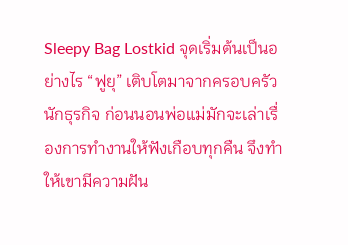Sleepy Bag Lostkid จุดเริ่มต้นเป็นอย่างไร “ฟูยุ” เติบโตมาจากครอบครัวนักธุรกิจ ก่อนนอนพ่อแม่มักจะเล่าเรื่องการทำงานให้ฟังเกือบทุกคืน จึงทำให้เขามีความฝัน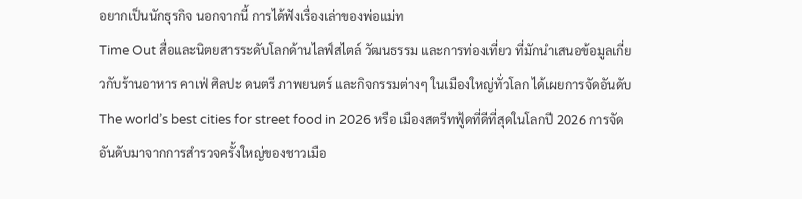อยากเป็นนักธุรกิจ นอกจากนี้ การได้ฟังเรื่องเล่าของพ่อแม่ท
Time Out สื่อและนิตยสารระดับโลกด้านไลฟ์สไตล์ วัฒนธรรม และการท่องเที่ยว ที่มักนำเสนอข้อมูลเกี่ยวกับร้านอาหาร คาเฟ่ ศิลปะ ดนตรี ภาพยนตร์ และกิจกรรมต่างๆ ในเมืองใหญ่ทั่วโลก ได้เผยการจัดอันดับ The world’s best cities for street food in 2026 หรือ เมืองสตรีทฟู้ดที่ดีที่สุดในโลกปี 2026 การจัดอันดับมาจากการสำรวจครั้งใหญ่ของชาวเมือ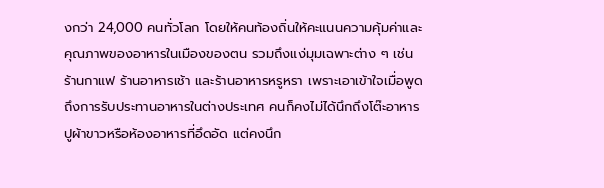งกว่า 24,000 คนทั่วโลก โดยให้คนท้องถิ่นให้คะแนนความคุ้มค่าและคุณภาพของอาหารในเมืองของตน รวมถึงแง่มุมเฉพาะต่าง ๆ เช่น ร้านกาแฟ ร้านอาหารเช้า และร้านอาหารหรูหรา เพราะเอาเข้าใจเมื่อพูดถึงการรับประทานอาหารในต่างประเทศ คนก็คงไม่ได้นึกถึงโต๊ะอาหารปูผ้าขาวหรือห้องอาหารที่อึดอัด แต่คงนึก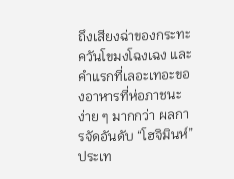ถึงเสียงฉ่าของกระทะ ควันโขมงโฉงเฉง และคำแรกที่เลอะเทอะของอาหารที่ห่อภาชนะง่าย ๆ มากกว่า ผลการจัดอันดับ “โฮจิมินห์” ประเท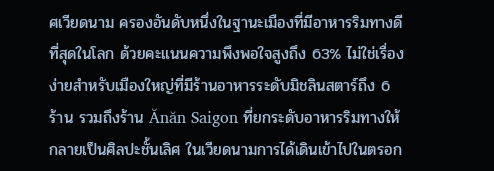ศเวียดนาม ครองอันดับหนึ่งในฐานะเมืองที่มีอาหารริมทางดีที่สุดในโลก ด้วยคะแนนความพึงพอใจสูงถึง 63% ไม่ใช่เรื่องง่ายสำหรับเมืองใหญ่ที่มีร้านอาหารระดับมิชลินสตาร์ถึง 6 ร้าน รวมถึงร้าน Ănăn Saigon ที่ยกระดับอาหารริมทางให้กลายเป็นศิลปะชั้นเลิศ ในเวียดนามการได้เดินเข้าไปในตรอก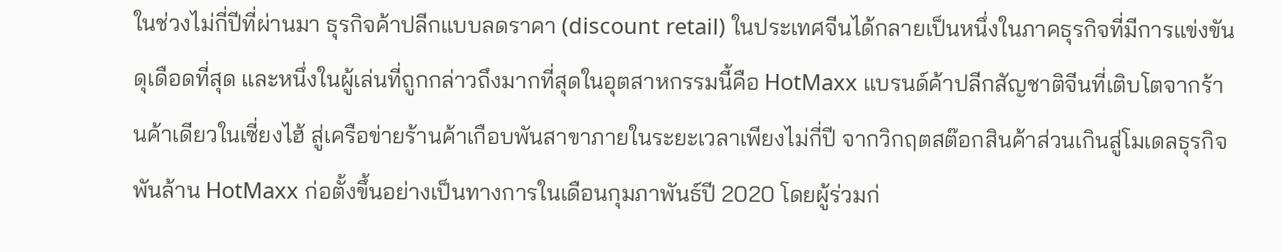ในช่วงไม่กี่ปีที่ผ่านมา ธุรกิจค้าปลีกแบบลดราคา (discount retail) ในประเทศจีนได้กลายเป็นหนึ่งในภาคธุรกิจที่มีการแข่งขันดุเดือดที่สุด และหนึ่งในผู้เล่นที่ถูกกล่าวถึงมากที่สุดในอุตสาหกรรมนี้คือ HotMaxx แบรนด์ค้าปลีกสัญชาติจีนที่เติบโตจากร้านค้าเดียวในเซี่ยงไฮ้ สู่เครือข่ายร้านค้าเกือบพันสาขาภายในระยะเวลาเพียงไม่กี่ปี จากวิกฤตสต๊อกสินค้าส่วนเกินสู่โมเดลธุรกิจพันล้าน HotMaxx ก่อตั้งขึ้นอย่างเป็นทางการในเดือนกุมภาพันธ์ปี 2020 โดยผู้ร่วมก่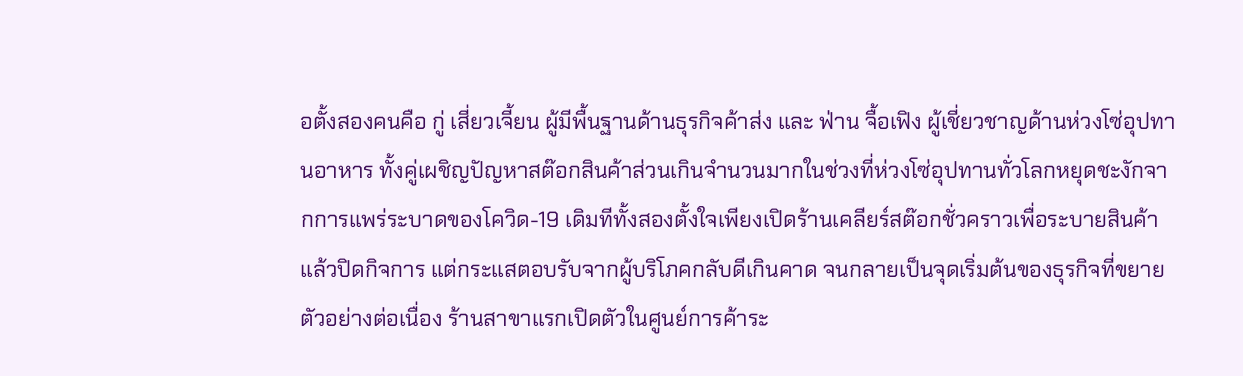อตั้งสองคนคือ กู่ เสี่ยวเจี้ยน ผู้มีพื้นฐานด้านธุรกิจค้าส่ง และ ฟ่าน จื้อเฟิง ผู้เชี่ยวชาญด้านห่วงโซ่อุปทานอาหาร ทั้งคู่เผชิญปัญหาสต๊อกสินค้าส่วนเกินจำนวนมากในช่วงที่ห่วงโซ่อุปทานทั่วโลกหยุดชะงักจากการแพร่ระบาดของโควิด-19 เดิมทีทั้งสองตั้งใจเพียงเปิดร้านเคลียร์สต๊อกชั่วคราวเพื่อระบายสินค้าแล้วปิดกิจการ แต่กระแสตอบรับจากผู้บริโภคกลับดีเกินคาด จนกลายเป็นจุดเริ่มต้นของธุรกิจที่ขยายตัวอย่างต่อเนื่อง ร้านสาขาแรกเปิดตัวในศูนย์การค้าระ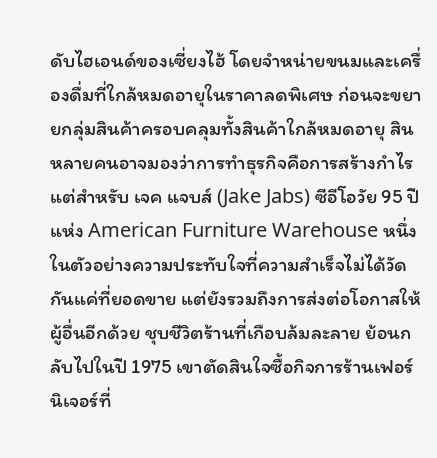ดับไฮเอนด์ของเซี่ยงไฮ้ โดยจำหน่ายขนมและเครื่องดื่มที่ใกล้หมดอายุในราคาลดพิเศษ ก่อนจะขยายกลุ่มสินค้าครอบคลุมทั้งสินค้าใกล้หมดอายุ สิน
หลายคนอาจมองว่าการทำธุรกิจคือการสร้างกำไร แต่สำหรับ เจค แจบส์ (Jake Jabs) ซีอีโอวัย 95 ปี แห่ง American Furniture Warehouse หนึ่งในตัวอย่างความประทับใจที่ความสำเร็จไม่ได้วัดกันแค่ที่ยอดขาย แต่ยังรวมถึงการส่งต่อโอกาสให้ผู้อื่นอีกด้วย ชุบชีวิตร้านที่เกือบล้มละลาย ย้อนกลับไปในปี 1975 เขาตัดสินใจซื้อกิจการร้านเฟอร์นิเจอร์ที่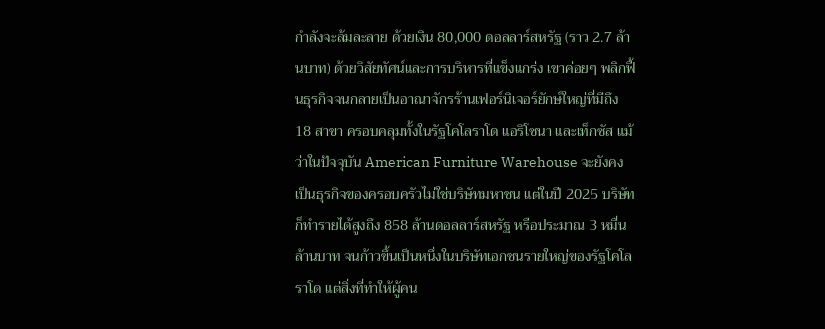กำลังจะล้มละลาย ด้วยเงิน 80,000 ดอลลาร์สหรัฐ (ราว 2.7 ล้านบาท) ด้วยวิสัยทัศน์และการบริหารที่แข็งแกร่ง เขาค่อยๆ พลิกฟื้นธุรกิจจนกลายเป็นอาณาจักรร้านเฟอร์นิเจอร์ยักษ์ใหญ่ที่มีถึง 18 สาขา ครอบคลุมทั้งในรัฐโคโลราโด แอริโซนา และเท็กซัส แม้ว่าในปัจจุบัน American Furniture Warehouse จะยังคงเป็นธุรกิจของครอบครัวไม่ใช่บริษัทมหาชน แต่ในปี 2025 บริษัทก็ทำรายได้สูงถึง 858 ล้านดอลลาร์สหรัฐ หรือประมาณ 3 หมื่นล้านบาท จนก้าวขึ้นเป็นหนึ่งในบริษัทเอกชนรายใหญ่ของรัฐโคโลราโด แต่สิ่งที่ทำให้ผู้คน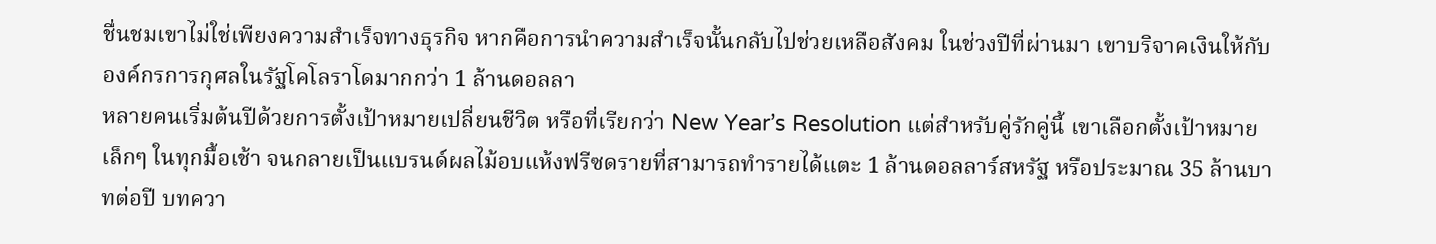ชื่นชมเขาไม่ใช่เพียงความสำเร็จทางธุรกิจ หากคือการนำความสำเร็จนั้นกลับไปช่วยเหลือสังคม ในช่วงปีที่ผ่านมา เขาบริจาคเงินให้กับองค์กรการกุศลในรัฐโคโลราโดมากกว่า 1 ล้านดอลลา
หลายคนเริ่มต้นปีด้วยการตั้งเป้าหมายเปลี่ยนชีวิต หรือที่เรียกว่า New Year’s Resolution แต่สำหรับคู่รักคู่นี้ เขาเลือกตั้งเป้าหมายเล็กๆ ในทุกมื้อเช้า จนกลายเป็นแบรนด์ผลไม้อบแห้งฟรีซดรายที่สามารถทำรายได้แตะ 1 ล้านดอลลาร์สหรัฐ หรือประมาณ 35 ล้านบาทต่อปี บทควา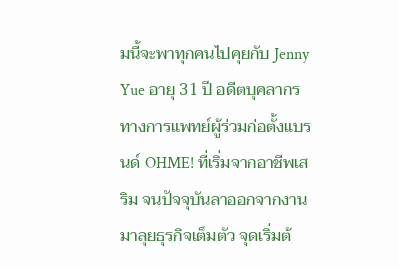มนี้จะพาทุกคนไปคุยกับ Jenny Yue อายุ 31 ปี อดีตบุคลากรทางการแพทย์ผู้ร่วมก่อตั้งแบรนด์ OHME! ที่เริ่มจากอาชีพเสริม จนปัจจุบันลาออกจากงานมาลุยธุรกิจเต็มตัว จุดเริ่มต้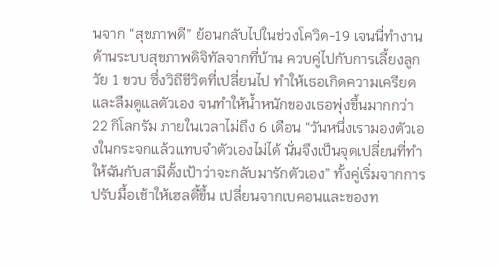นจาก “สุขภาพดี” ย้อนกลับไปในช่วงโควิด-19 เจนนี่ทำงานด้านระบบสุขภาพดิจิทัลจากที่บ้าน ควบคู่ไปกับการเลี้ยงลูกวัย 1 ขวบ ซึ่งวิถีชีวิตที่เปลี่ยนไป ทำให้เธอเกิดความเครียด และลืมดูแลตัวเอง จนทำให้น้ำหนักของเธอพุ่งขึ้นมากกว่า 22 กิโลกรัม ภายในเวลาไม่ถึง 6 เดือน “วันหนึ่งเรามองตัวเองในกระจกแล้วแทบจำตัวเองไม่ได้ นั่นจึงเป็นจุดเปลี่ยนที่ทำให้ฉันกับสามีตั้งเป้าว่าจะกลับมารักตัวเอง” ทั้งคู่เริ่มจากการปรับมื้อเช้าให้เฮลตี้ขึ้น เปลี่ยนจากเบคอนและของท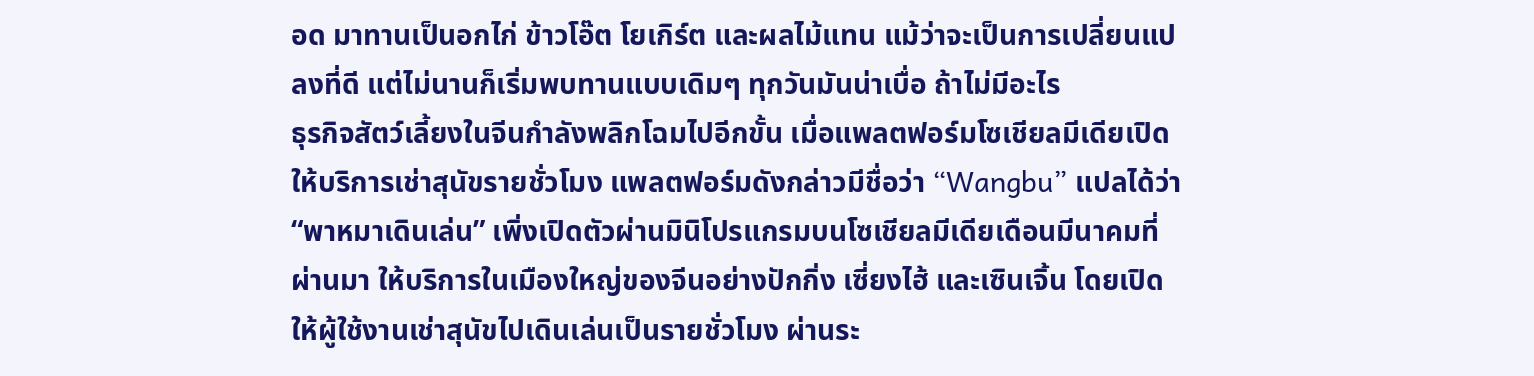อด มาทานเป็นอกไก่ ข้าวโอ๊ต โยเกิร์ต และผลไม้แทน แม้ว่าจะเป็นการเปลี่ยนแปลงที่ดี แต่ไม่นานก็เริ่มพบทานแบบเดิมๆ ทุกวันมันน่าเบื่อ ถ้าไม่มีอะไร
ธุรกิจสัตว์เลี้ยงในจีนกำลังพลิกโฉมไปอีกขั้น เมื่อแพลตฟอร์มโซเชียลมีเดียเปิดให้บริการเช่าสุนัขรายชั่วโมง แพลตฟอร์มดังกล่าวมีชื่อว่า “Wangbu” แปลได้ว่า “พาหมาเดินเล่น” เพิ่งเปิดตัวผ่านมินิโปรแกรมบนโซเชียลมีเดียเดือนมีนาคมที่ผ่านมา ให้บริการในเมืองใหญ่ของจีนอย่างปักกิ่ง เซี่ยงไฮ้ และเซินเจิ้น โดยเปิดให้ผู้ใช้งานเช่าสุนัขไปเดินเล่นเป็นรายชั่วโมง ผ่านระ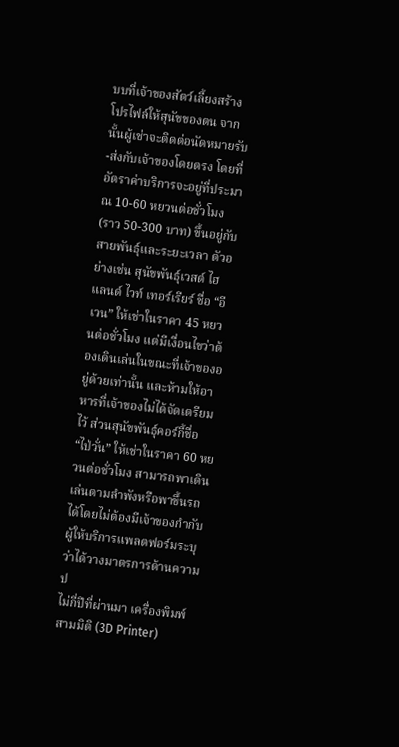บบที่เจ้าของสัตว์เลี้ยงสร้างโปรไฟล์ให้สุนัขของตน จากนั้นผู้เช่าจะติดต่อนัดหมายรับ-ส่งกับเจ้าของโดยตรง โดยที่อัตราค่าบริการจะอยู่ที่ประมาณ 10-60 หยวนต่อชั่วโมง (ราว 50-300 บาท) ขึ้นอยู่กับสายพันธุ์และระยะเวลา ตัวอย่างเช่น สุนัขพันธุ์เวสต์ ไฮแลนด์ ไวท์ เทอร์เรียร์ ชื่อ “อีเวน” ให้เช่าในราคา 45 หยวนต่อชั่วโมง แต่มีเงื่อนไขว่าต้องเดินเล่นในขณะที่เจ้าของอยู่ด้วยเท่านั้น และห้ามให้อาหารที่เจ้าของไม่ได้จัดเตรียมไว้ ส่วนสุนัขพันธุ์คอร์กี้ชื่อ “ไป่วั่น” ให้เช่าในราคา 60 หยวนต่อชั่วโมง สามารถพาเดินเล่นตามลำพังหรือพาขึ้นรถได้โดยไม่ต้องมีเจ้าของกำกับ ผู้ให้บริการแพลตฟอร์มระบุว่าได้วางมาตรการด้านความป
ไม่กี่ปีที่ผ่านมา เครื่องพิมพ์สามมิติ (3D Printer)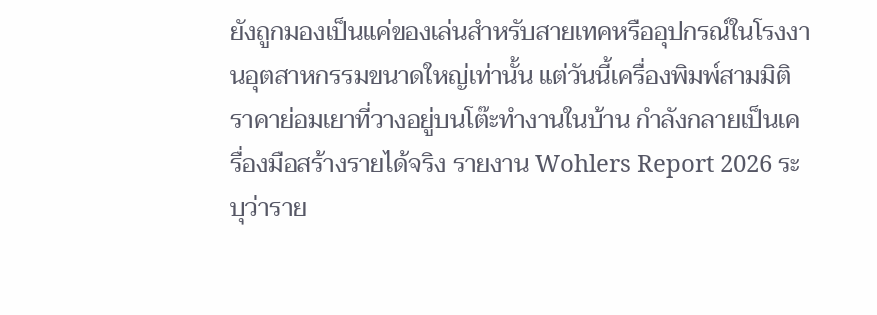ยังถูกมองเป็นแค่ของเล่นสำหรับสายเทคหรืออุปกรณ์ในโรงงานอุตสาหกรรมขนาดใหญ่เท่านั้น แต่วันนี้เครื่องพิมพ์สามมิติราคาย่อมเยาที่วางอยู่บนโต๊ะทำงานในบ้าน กำลังกลายเป็นเครื่องมือสร้างรายได้จริง รายงาน Wohlers Report 2026 ระบุว่าราย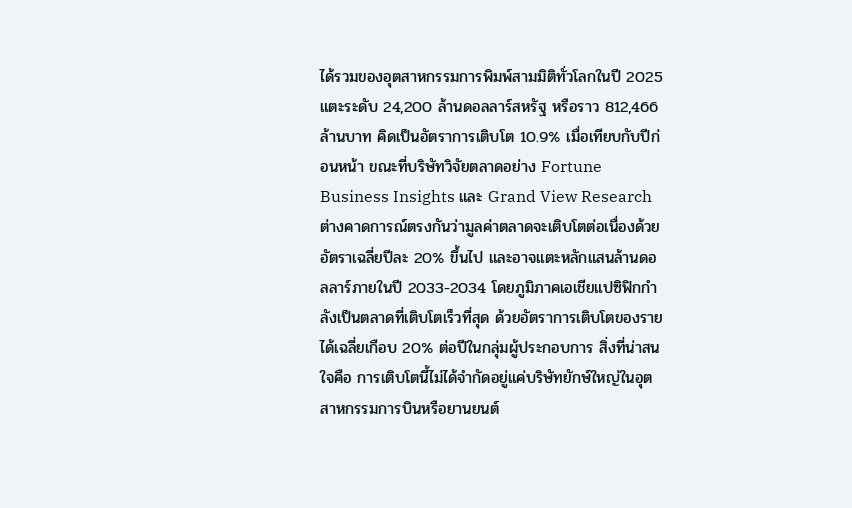ได้รวมของอุตสาหกรรมการพิมพ์สามมิติทั่วโลกในปี 2025 แตะระดับ 24,200 ล้านดอลลาร์สหรัฐ หรือราว 812,466 ล้านบาท คิดเป็นอัตราการเติบโต 10.9% เมื่อเทียบกับปีก่อนหน้า ขณะที่บริษัทวิจัยตลาดอย่าง Fortune Business Insights และ Grand View Research ต่างคาดการณ์ตรงกันว่ามูลค่าตลาดจะเติบโตต่อเนื่องด้วยอัตราเฉลี่ยปีละ 20% ขึ้นไป และอาจแตะหลักแสนล้านดอลลาร์ภายในปี 2033-2034 โดยภูมิภาคเอเชียแปซิฟิกกำลังเป็นตลาดที่เติบโตเร็วที่สุด ด้วยอัตราการเติบโตของรายได้เฉลี่ยเกือบ 20% ต่อปีในกลุ่มผู้ประกอบการ สิ่งที่น่าสนใจคือ การเติบโตนี้ไม่ได้จำกัดอยู่แค่บริษัทยักษ์ใหญ่ในอุตสาหกรรมการบินหรือยานยนต์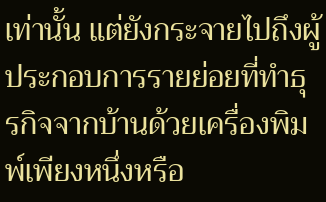เท่านั้น แต่ยังกระจายไปถึงผู้ประกอบการรายย่อยที่ทำธุรกิจจากบ้านด้วยเครื่องพิมพ์เพียงหนึ่งหรือ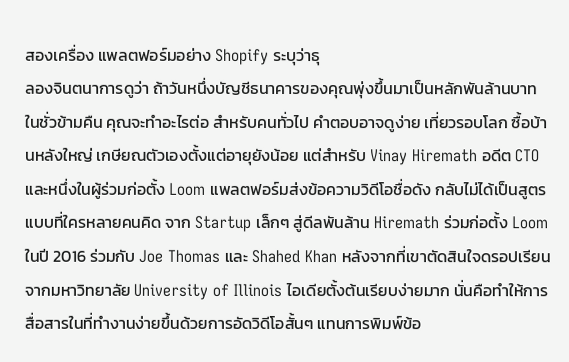สองเครื่อง แพลตฟอร์มอย่าง Shopify ระบุว่าธุ
ลองจินตนาการดูว่า ถ้าวันหนึ่งบัญชีธนาคารของคุณพุ่งขึ้นมาเป็นหลักพันล้านบาทในชั่วข้ามคืน คุณจะทำอะไรต่อ สำหรับคนทั่วไป คำตอบอาจดูง่าย เที่ยวรอบโลก ซื้อบ้านหลังใหญ่ เกษียณตัวเองตั้งแต่อายุยังน้อย แต่สำหรับ Vinay Hiremath อดีต CTO และหนึ่งในผู้ร่วมก่อตั้ง Loom แพลตฟอร์มส่งข้อความวิดีโอชื่อดัง กลับไม่ได้เป็นสูตรแบบที่ใครหลายคนคิด จาก Startup เล็กๆ สู่ดีลพันล้าน Hiremath ร่วมก่อตั้ง Loom ในปี 2016 ร่วมกับ Joe Thomas และ Shahed Khan หลังจากที่เขาตัดสินใจดรอปเรียนจากมหาวิทยาลัย University of Illinois ไอเดียตั้งต้นเรียบง่ายมาก นั่นคือทำให้การสื่อสารในที่ทำงานง่ายขึ้นด้วยการอัดวิดีโอสั้นๆ แทนการพิมพ์ข้อ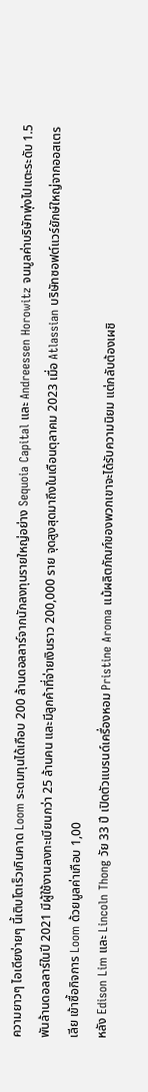ความยาวๆ ไอเดียง่ายๆ นี้เติบโตเร็วเกินคาด Loom ระดมทุนได้เกือบ 200 ล้านดอลลาร์จากนักลงทุนรายใหญ่อย่าง Sequoia Capital และ Andreessen Horowitz จนมูลค่าบริษัทพุ่งไปแตะระดับ 1.5 พันล้านดอลลาร์ในปี 2021 มีผู้ใช้งานลงทะเบียนกว่า 25 ล้านคน และมีลูกค้าที่จ่ายเงินราว 200,000 ราย จุดสูงสุดมาถึงในเดือนตุลาคม 2023 เมื่อ Atlassian บริษัทซอฟต์แวร์ยักษ์ใหญ่จากออสเตรเลีย เข้าซื้อกิจการ Loom ด้วยมูลค่าเกือบ 1,00
หลัง Edison Lim และ Lincoln Thong วัย 33 ปี เปิดตัวแบรนด์เครื่องหอม Pristine Aroma แม้ผลิตภัณฑ์ของพวกเขาจะได้รับความนิยม แต่กลับต้องเผชิ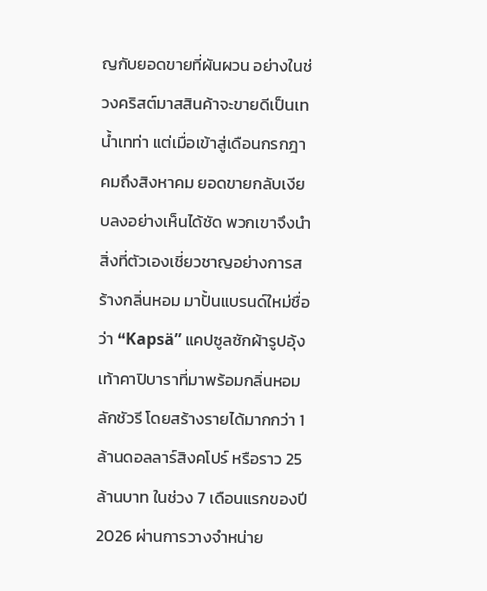ญกับยอดขายที่ผันผวน อย่างในช่วงคริสต์มาสสินค้าจะขายดีเป็นเทน้ำเทท่า แต่เมื่อเข้าสู่เดือนกรกฎาคมถึงสิงหาคม ยอดขายกลับเงียบลงอย่างเห็นได้ชัด พวกเขาจึงนำสิ่งที่ตัวเองเชี่ยวชาญอย่างการสร้างกลิ่นหอม มาปั้นแบรนด์ใหม่ชื่อว่า “Kapsä” แคปซูลซักผ้ารูปอุ้งเท้าคาปิบาราที่มาพร้อมกลิ่นหอมลักชัวรี โดยสร้างรายได้มากกว่า 1 ล้านดอลลาร์สิงคโปร์ หรือราว 25 ล้านบาท ในช่วง 7 เดือนแรกของปี 2026 ผ่านการวางจำหน่าย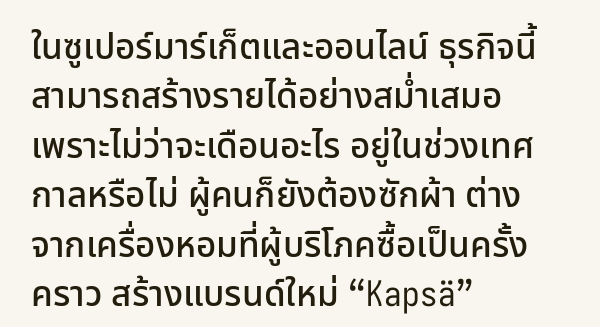ในซูเปอร์มาร์เก็ตและออนไลน์ ธุรกิจนี้สามารถสร้างรายได้อย่างสม่ำเสมอ เพราะไม่ว่าจะเดือนอะไร อยู่ในช่วงเทศกาลหรือไม่ ผู้คนก็ยังต้องซักผ้า ต่างจากเครื่องหอมที่ผู้บริโภคซื้อเป็นครั้งคราว สร้างแบรนด์ใหม่ “Kapsä”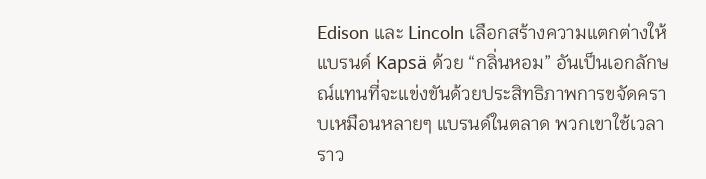Edison และ Lincoln เลือกสร้างความแตกต่างให้แบรนด์ Kapsä ด้วย “กลิ่นหอม” อันเป็นเอกลักษณ์แทนที่จะแข่งขันด้วยประสิทธิภาพการขจัดคราบเหมือนหลายๆ แบรนด์ในตลาด พวกเขาใช้เวลาราว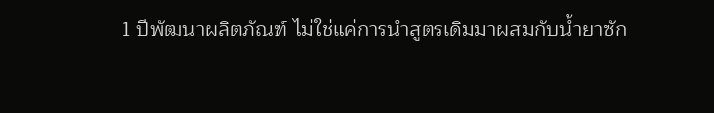1 ปีพัฒนาผลิตภัณฑ์ ไม่ใช่แค่การนำสูตรเดิมมาผสมกับน้ำยาซัก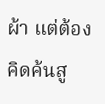ผ้า แต่ต้องคิดค้นสู